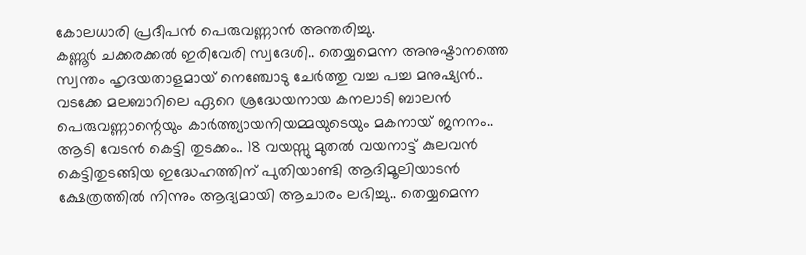കോലധാരി പ്രദീപൻ പെരുവണ്ണാൻ അന്തരിച്ചു.
കണ്ണൂർ ചക്കരക്കൽ ഇരിവേരി സ്വദേശി.. തെയ്യമെന്ന അനുഷ്ടാനത്തെ സ്വന്തം ഹൃദയതാളമായ് നെഞ്ചോടു ചേർത്തു വച്ച പച്ച മനുഷ്യൻ.. വടക്കേ മലബാറിലെ ഏറെ ശ്രദ്ധേയനായ കനലാടി ബാലൻ പെരുവണ്ണാന്റെയും കാർത്ത്യായനിയമ്മയുടെയും മകനായ് ജനനം.. ആടി വേടൻ കെട്ടി തുടക്കം.. 18 വയസ്സു മുതൽ വയനാട്ട് കുലവൻ കെട്ടിതുടങ്ങിയ ഇദ്ധേഹത്തിന് പുതിയാണ്ടി ആദിമൂലിയാടൻ ക്ഷേത്രത്തിൽ നിന്നും ആദ്യമായി ആചാരം ലഭിച്ചു.. തെയ്യമെന്ന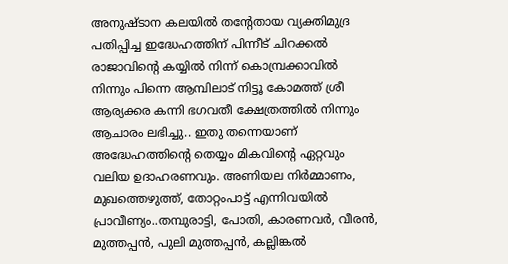അനുഷ്ടാന കലയിൽ തന്റേതായ വ്യക്തിമുദ്ര പതിപ്പിച്ച ഇദ്ധേഹത്തിന് പിന്നീട് ചിറക്കൽ രാജാവിന്റെ കയ്യിൽ നിന്ന് കൊമ്പ്രക്കാവിൽ നിന്നും പിന്നെ ആമ്പിലാട് നിട്ടൂ കോമത്ത് ശ്രീ ആര്യക്കര കന്നി ഭഗവതീ ക്ഷേത്രത്തിൽ നിന്നും ആചാരം ലഭിച്ചു.. ഇതു തന്നെയാണ് അദ്ധേഹത്തിന്റെ തെയ്യം മികവിന്റെ ഏറ്റവും വലിയ ഉദാഹരണവും. അണിയല നിർമ്മാണം, മുഖത്തെഴുത്ത്, തോറ്റംപാട്ട് എന്നിവയിൽ പ്രാവീണ്യം..തമ്പുരാട്ടി, പോതി, കാരണവർ, വീരൻ, മുത്തപ്പൻ, പുലി മുത്തപ്പൻ, കല്ലിങ്കൽ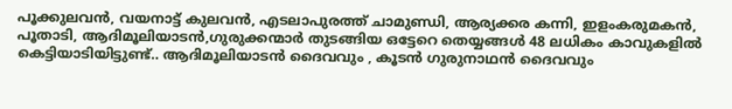പൂക്കുലവൻ, വയനാട്ട് കുലവൻ, എടലാപുരത്ത് ചാമുണ്ഡി, ആര്യക്കര കന്നി, ഇളംകരുമകൻ, പൂതാടി, ആദിമൂലിയാടൻ,ഗുരുക്കന്മാർ തുടങ്ങിയ ഒട്ടേറെ തെയ്യങ്ങൾ 48 ലധികം കാവുകളിൽ കെട്ടിയാടിയിട്ടുണ്ട്.. ആദിമൂലിയാടൻ ദൈവവും , കൂടൻ ഗുരുനാഥൻ ദൈവവും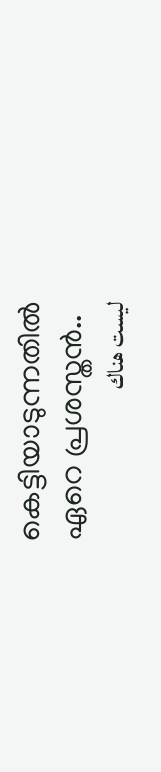കെട്ടിയാടുന്നതിൽ ഏറെ പ്രശസ്തൻ..
ليست هناك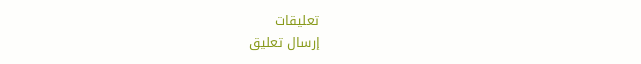تعليقات
إرسال تعليق